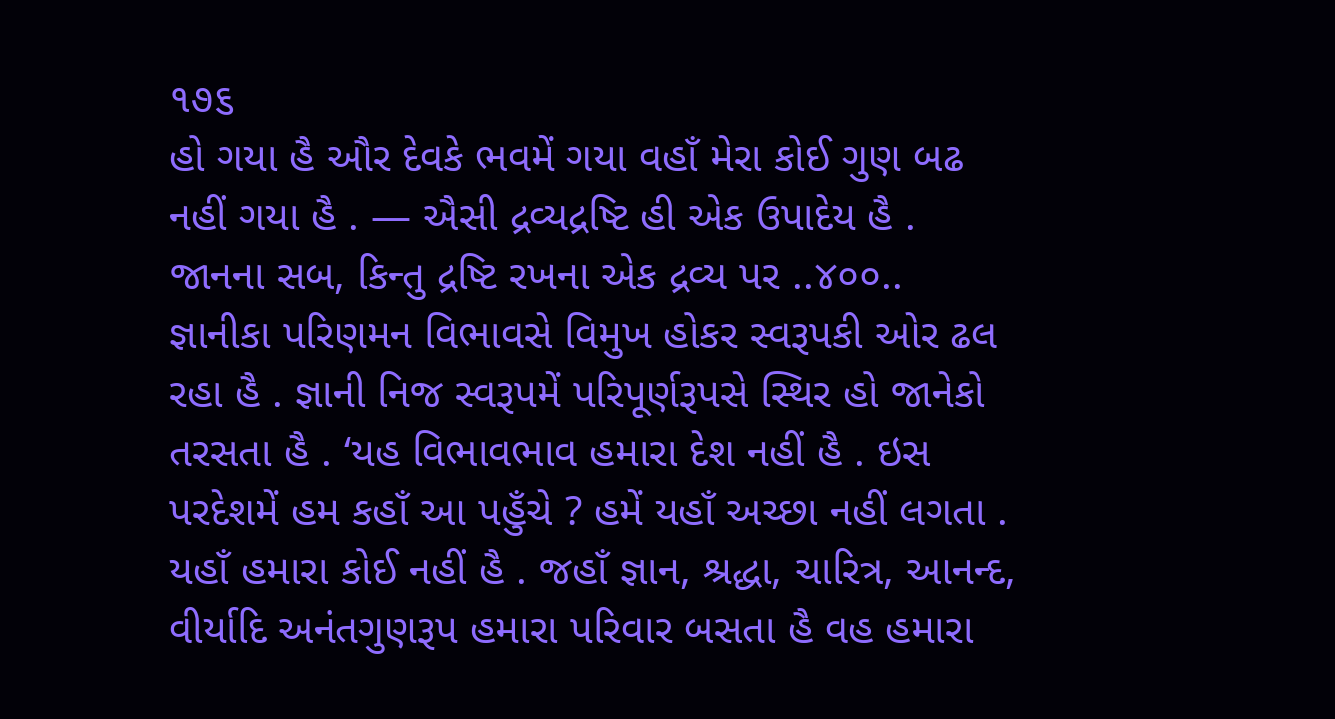૧૭૬
હો ગયા હૈ ઔર દેવકે ભવમેં ગયા વહાઁ મેરા કોઈ ગુણ બઢ નહીં ગયા હૈ . — ઐસી દ્રવ્યદ્રષ્ટિ હી એક ઉપાદેય હૈ . જાનના સબ, કિન્તુ દ્રષ્ટિ રખના એક દ્રવ્ય પર ..૪૦૦..
જ્ઞાનીકા પરિણમન વિભાવસે વિમુખ હોકર સ્વરૂપકી ઓર ઢલ રહા હૈ . જ્ઞાની નિજ સ્વરૂપમેં પરિપૂર્ણરૂપસે સ્થિર હો જાનેકો તરસતા હૈ . ‘યહ વિભાવભાવ હમારા દેશ નહીં હૈ . ઇસ પરદેશમેં હમ કહાઁ આ પહુઁચે ? હમેં યહાઁ અચ્છા નહીં લગતા . યહાઁ હમારા કોઈ નહીં હૈ . જહાઁ જ્ઞાન, શ્રદ્ધા, ચારિત્ર, આનન્દ, વીર્યાદિ અનંતગુણરૂપ હમારા પરિવાર બસતા હૈ વહ હમારા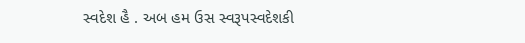સ્વદેશ હૈ . અબ હમ ઉસ સ્વરૂપસ્વદેશકી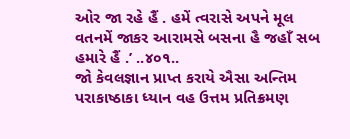ઓર જા રહે હૈં . હમેં ત્વરાસે અપને મૂલ વતનમેં જાકર આરામસે બસના હૈ જહાઁ સબ હમારે હૈં .’ ..૪૦૧..
જો કેવલજ્ઞાન પ્રાપ્ત કરાયે ઐસા અન્તિમ પરાકાષ્ઠાકા ધ્યાન વહ ઉત્તમ પ્રતિક્રમણ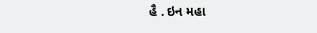હૈ . ઇન મહા